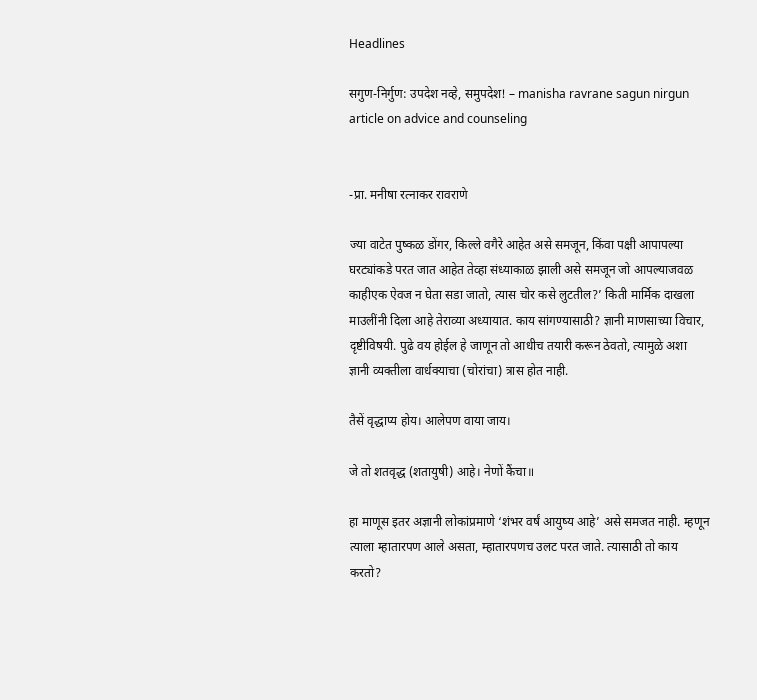Headlines

सगुण-निर्गुण: उपदेश नव्हे, समुपदेश! – manisha ravrane sagun nirgun article on advice and counseling


-प्रा. मनीषा रत्नाकर रावराणे

ज्या वाटेत पुष्कळ डोंगर, किल्ले वगैरे आहेत असे समजून, किंवा पक्षी आपापल्या घरट्यांकडे परत जात आहेत तेव्हा संध्याकाळ झाली असे समजून जो आपल्याजवळ काहीएक ऐवज न घेता सडा जातो, त्यास चोर कसे लुटतील?’ किती मार्मिक दाखला माउलींनी दिला आहे तेराव्या अध्यायात. काय सांगण्यासाठी? ज्ञानी माणसाच्या विचार, दृष्टीविषयी. पुढे वय होईल हे जाणून तो आधीच तयारी करून ठेवतो, त्यामुळे अशा ज्ञानी व्यक्तीला वार्धक्याचा (चोरांचा) त्रास होत नाही.

तैसें वृद्धाप्य होय। आलेपण वाया जाय।

जे तो शतवृद्ध (शतायुषी) आहे। नेणों कैंचा॥

हा माणूस इतर अज्ञानी लोकांप्रमाणे ‘शंभर वर्षं आयुष्य आहे’ असे समजत नाही. म्हणून त्याला म्हातारपण आले असता, म्हातारपणच उलट परत जाते. त्यासाठी तो काय करतो?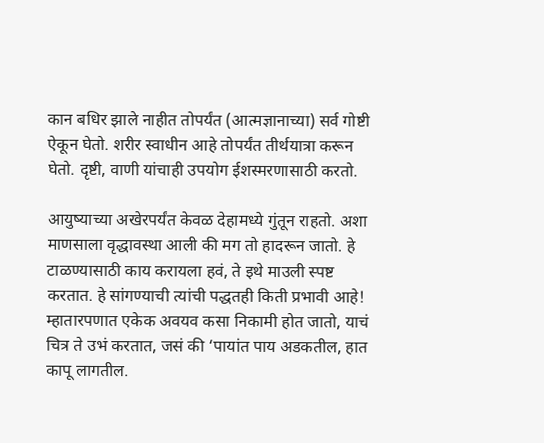कान बधिर झाले नाहीत तोपर्यंत (आत्मज्ञानाच्या) सर्व गोष्टी ऐकून घेतो. शरीर स्वाधीन आहे तोपर्यंत तीर्थयात्रा करून घेतो. दृष्टी, वाणी यांचाही उपयोग ईशस्मरणासाठी करतो.

आयुष्याच्या अखेरपर्यंत केवळ देहामध्ये गुंतून राहतो. अशा माणसाला वृद्धावस्था आली की मग तो हादरून जातो. हे टाळण्यासाठी काय करायला हवं, ते इथे माउली स्पष्ट करतात. हे सांगण्याची त्यांची पद्धतही किती प्रभावी आहे! म्हातारपणात एकेक अवयव कसा निकामी होत जातो, याचं चित्र ते उभं करतात, जसं की ‘पायांत पाय अडकतील, हात कापू लागतील.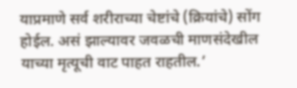याप्रमाणे सर्व शरीराच्या चेष्टांचे (क्रियांचे) सोंग होईल. असं झाल्यावर जवळची माणसंदेखील याच्या मृत्यूची वाट पाहत राहतील.’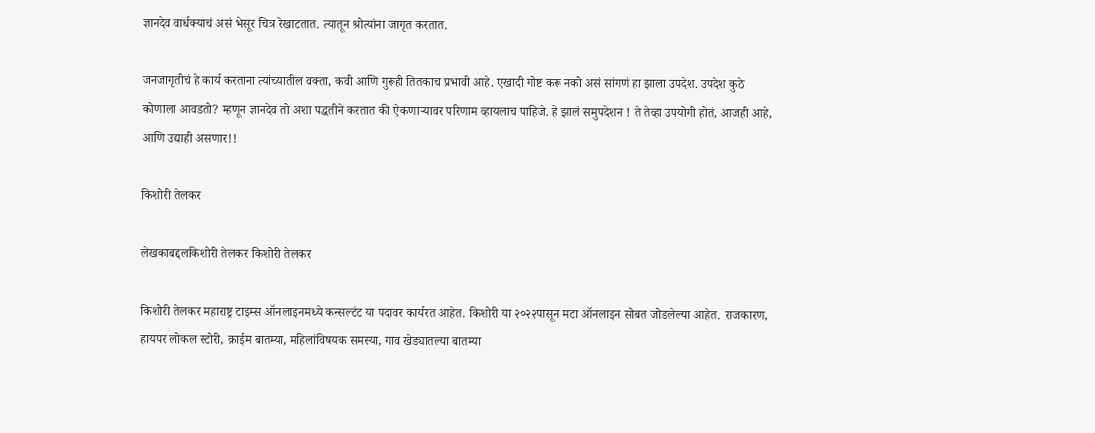ज्ञानदेव वार्धक्याचं असं भेसूर चित्र रेखाटतात. त्यातून श्रोत्यांना जागृत करतात.

जनजागृतीचं हे कार्य करताना त्यांच्यातील वक्ता, कवी आणि गुरूही तितकाच प्रभावी आहे. एखादी गोष्ट करू नको असं सांगणं हा झाला उपदेश. उपदेश कुठे कोणाला आवडतो? म्हणून ज्ञानदेव तो अशा पद्धतीने करतात की ऐकणाऱ्यावर परिणाम व्हायलाच पाहिजे. हे झालं समुपदेशन ! ते तेव्हा उपयोगी होतं, आजही आहे, आणि उद्याही असणार!!

किशोरी तेलकर

लेखकाबद्दलकिशोरी तेलकर किशोरी तेलकर

किशोरी तेलकर महाराष्ट्र टाइम्स ऑनलाइनमध्ये कन्सल्टंट या पदावर कार्यरत आहेत. किशोरी या २०२२पासून मटा ऑनलाइन सोबत जोडलेल्या आहेत. राजकारण, हायपर लोकल स्टोरी, क्राईम बातम्या, महिलांविषयक समस्या, गाव खेड्यातल्या बातम्या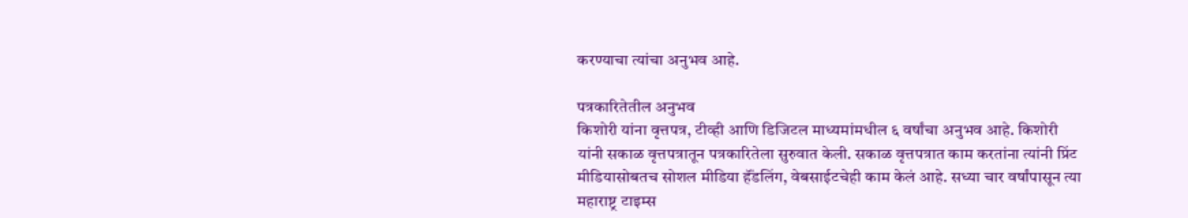करण्याचा त्यांचा अनुभव आहे.

पत्रकारितेतील अनुभव
किशोरी यांना वृत्तपत्र, टीव्ही आणि डिजिटल माध्यमांमधील ६ वर्षांचा अनुभव आहे. किशोरी यांनी सकाळ वृत्तपत्रातून पत्रकारितेला सुरुवात केली. सकाळ वृत्तपत्रात काम करतांना त्यांनी प्रिंट मीडियासोबतच सोशल मीडिया हॅंडलिंग, वेबसाईटचेही काम केलं आहे. सध्या चार वर्षांपासून त्या महाराष्ट्र टाइम्स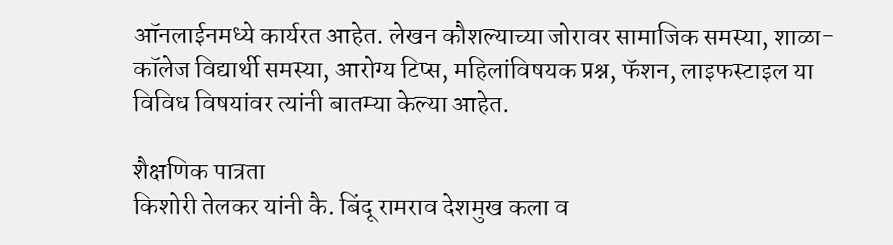ऑनलाईनमध्ये कार्यरत आहेत. लेखन कौशल्याच्या जोरावर सामाजिक समस्या, शाळा- कॉलेज विद्यार्थी समस्या, आरोग्य टिप्स, महिलांविषयक प्रश्न, फॅशन, लाइफस्टाइल या विविध विषयांवर त्यांनी बातम्या केल्या आहेत.

शैक्षणिक पात्रता
किशोरी तेलकर यांनी कै. बिंदू रामराव देशमुख कला व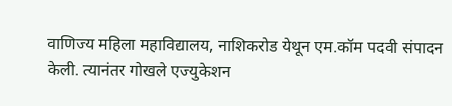वाणिज्य महिला महाविद्यालय, नाशिकरोड येथून एम.कॉम पदवी संपादन केली. त्यानंतर गोखले एज्युकेशन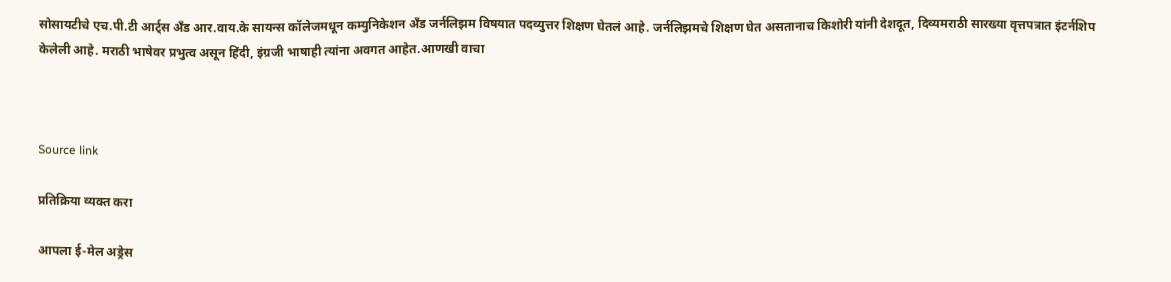सोसायटीचे एच.पी.टी आर्ट्स अँड आर.वाय.के सायन्स कॉलेजमधून कम्युनिकेशन अँड जर्नलिझम विषयात पदव्युत्तर शिक्षण घेतलं आहे. जर्नलिझमचे शिक्षण घेत असतानाच किशोरी यांनी देशदूत, दिव्यमराठी सारख्या वृत्तपत्रात इंटर्नशिप केलेली आहे. मराठी भाषेवर प्रभुत्व असून हिंदी, इंग्रजी भाषाही त्यांना अवगत आहेत.आणखी वाचा



Source link

प्रतिक्रिया व्यक्त करा

आपला ई-मेल अड्रेस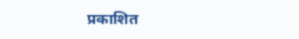प्रकाशित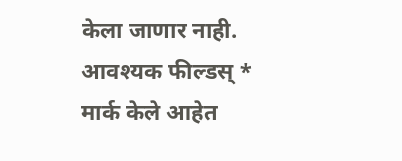केला जाणार नाही. आवश्यक फील्डस् * मार्क केले आहेत